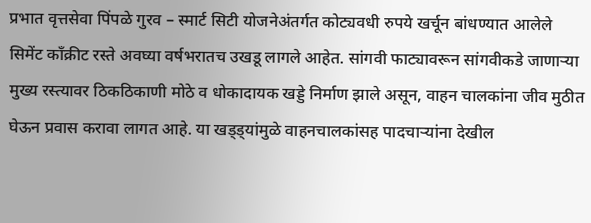प्रभात वृत्तसेवा पिंपळे गुरव – स्मार्ट सिटी योजनेअंतर्गत कोट्यवधी रुपये खर्चून बांधण्यात आलेले सिमेंट काँक्रीट रस्ते अवघ्या वर्षभरातच उखडू लागले आहेत. सांगवी फाट्यावरून सांगवीकडे जाणाऱ्या मुख्य रस्त्यावर ठिकठिकाणी मोठे व धोकादायक खड्डे निर्माण झाले असून, वाहन चालकांना जीव मुठीत घेऊन प्रवास करावा लागत आहे. या खड्ड्यांमुळे वाहनचालकांसह पादचाऱ्यांना देखील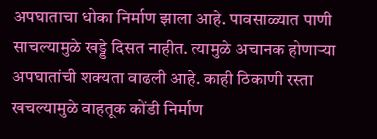अपघाताचा धोका निर्माण झाला आहे. पावसाळ्यात पाणी साचल्यामुळे खड्डे दिसत नाहीत. त्यामुळे अचानक होणाऱ्या अपघातांची शक्यता वाढली आहे. काही ठिकाणी रस्ता खचल्यामुळे वाहतूक कोंडी निर्माण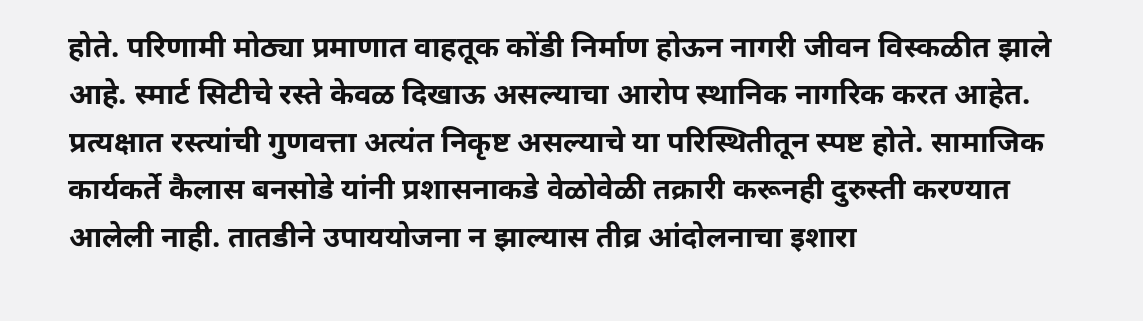होते. परिणामी मोठ्या प्रमाणात वाहतूक कोंडी निर्माण होऊन नागरी जीवन विस्कळीत झाले आहे. स्मार्ट सिटीचे रस्ते केवळ दिखाऊ असल्याचा आरोप स्थानिक नागरिक करत आहेत. प्रत्यक्षात रस्त्यांची गुणवत्ता अत्यंत निकृष्ट असल्याचे या परिस्थितीतून स्पष्ट होते. सामाजिक कार्यकर्ते कैलास बनसोडे यांनी प्रशासनाकडे वेळोवेळी तक्रारी करूनही दुरुस्ती करण्यात आलेली नाही. तातडीने उपाययोजना न झाल्यास तीव्र आंदोलनाचा इशारा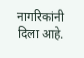नागरिकांनी दिला आहे.